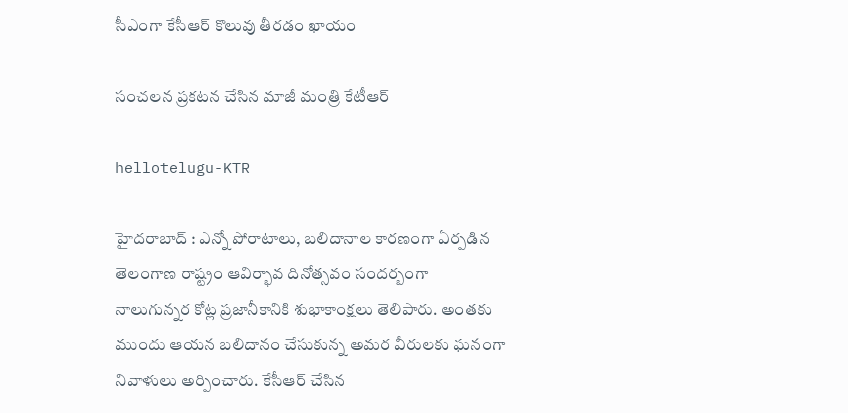సీఎంగా కేసీఆర్ కొలువు తీర‌డం ఖాయం

సంచ‌ల‌న ప్ర‌క‌ట‌న చేసిన మాజీ మంత్రి కేటీఆర్

hellotelugu-KTR

హైద‌రాబాద్ : ఎన్నో పోరాటాలు, బ‌లిదానాల కార‌ణంగా ఏర్ప‌డిన తెలంగాణ రాష్ట్రం ఆవిర్భావ దినోత్స‌వం సంద‌ర్బంగా నాలుగున్నర కోట్ల ప్రజానీకానికి శుభాకాంక్ష‌లు తెలిపారు. అంత‌కు ముందు ఆయ‌న బ‌లిదానం చేసుకున్న అమ‌ర వీరుల‌కు ఘ‌నంగా నివాళులు అర్పించారు. కేసీఆర్ చేసిన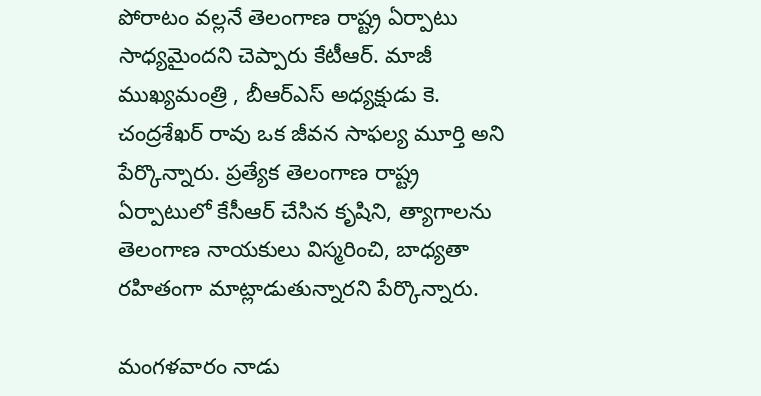పోరాటం వ‌ల్ల‌నే తెలంగాణ రాష్ట్ర ఏర్పాటు సాధ్య‌మైంద‌ని చెప్పారు కేటీఆర్. మాజీ ముఖ్యమంత్రి , బీఆర్ఎస్ అధ్యక్షుడు కె. చంద్రశేఖర్ రావు ఒక జీవన సాఫల్య మూర్తి అని పేర్కొన్నారు. ప్రత్యేక తెలంగాణ రాష్ట్ర ఏర్పాటులో కేసీఆర్ చేసిన కృషిని, త్యాగాలను తెలంగాణ నాయకులు విస్మరించి, బాధ్యతా రహితంగా మాట్లాడుతున్నారని పేర్కొన్నారు.

మంగళవారం నాడు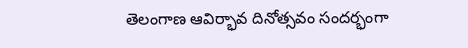తెలంగాణ ఆవిర్భావ దినోత్సవం సందర్భంగా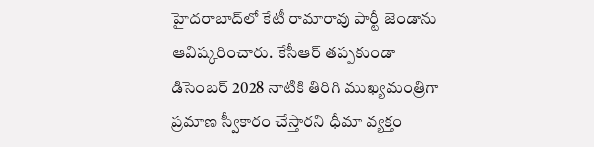హైదరాబాద్‌లో కేటీ రామారావు పార్టీ జెండాను ఆవిష్కరించారు. కేసీఆర్ త‌ప్ప‌కుండా డిసెంబర్ 2028 నాటికి తిరిగి ముఖ్యమంత్రిగా ప్రమాణ స్వీకారం చేస్తారని ధీమా వ్యక్తం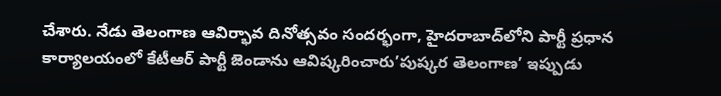చేశారు. నేడు తెలంగాణ ఆవిర్భావ దినోత్సవం సందర్భంగా, హైదరాబాద్‌లోని పార్టీ ప్రధాన కార్యాలయంలో కేటీఆర్ పార్టీ జెండాను ఆవిష్కరించారు’పుష్కర తెలంగాణ’ ఇప్పుడు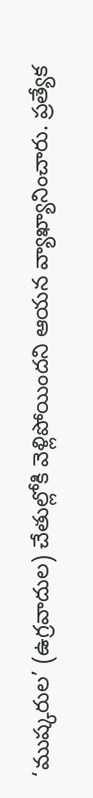‘ముష్కరుల’ (ఉగ్రవాదుల) చేతుల్లోకి వెళ్లిపోయిందని ఆయన వ్యాఖ్యానించారు. ప్రత్యేక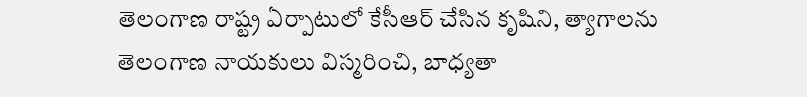తెలంగాణ రాష్ట్ర ఏర్పాటులో కేసీఆర్ చేసిన కృషిని, త్యాగాలను తెలంగాణ నాయకులు విస్మరించి, బాధ్యతా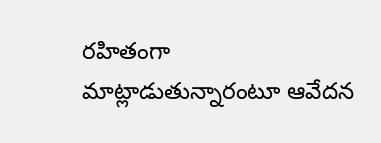రహితంగా మాట్లాడుతున్నారంటూ ఆవేద‌న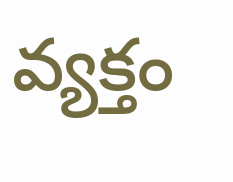వ్య‌క్తం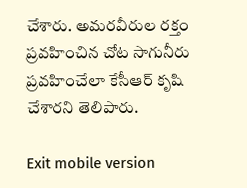చేశారు. అమరవీరుల రక్తం ప్రవహించిన చోట సాగునీరు ప్రవహించేలా కేసీఆర్ కృషి చేశారని తెలిపారు.

Exit mobile version